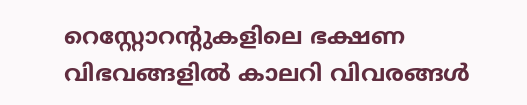റെസ്റ്റോറന്റുകളിലെ ഭക്ഷണ വിഭവങ്ങളിൽ കാലറി വിവരങ്ങൾ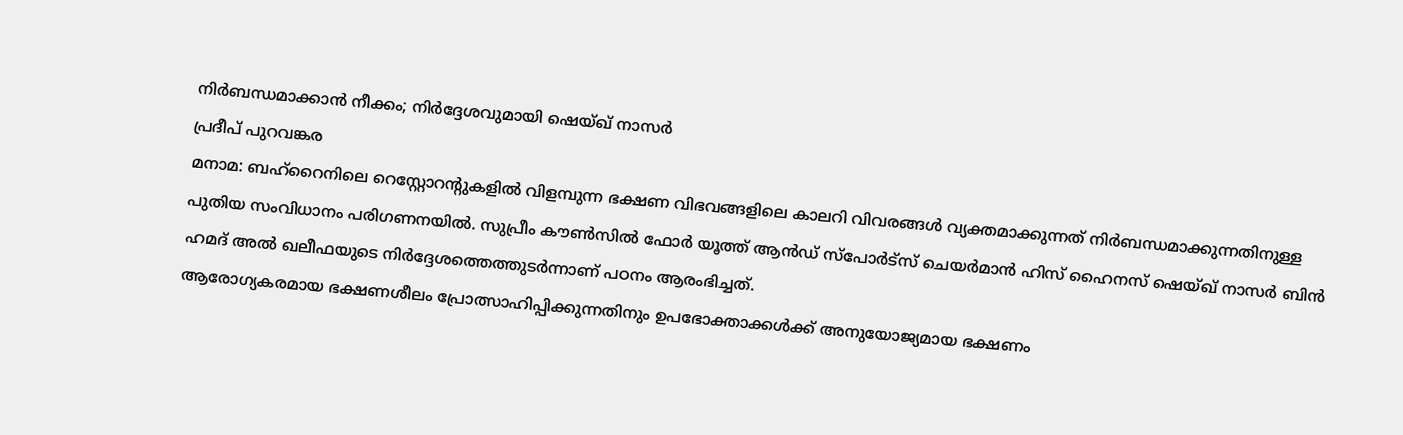നിർബന്ധമാക്കാൻ നീക്കം; നിർദ്ദേശവുമായി ഷെയ്ഖ് നാസർ
പ്രദീപ് പുറവങ്കര
മനാമ: ബഹ്റൈനിലെ റെസ്റ്റോറന്റുകളിൽ വിളമ്പുന്ന ഭക്ഷണ വിഭവങ്ങളിലെ കാലറി വിവരങ്ങൾ വ്യക്തമാക്കുന്നത് നിർബന്ധമാക്കുന്നതിനുള്ള പുതിയ സംവിധാനം പരിഗണനയിൽ. സുപ്രീം കൗൺസിൽ ഫോർ യൂത്ത് ആൻഡ് സ്പോർട്സ് ചെയർമാൻ ഹിസ് ഹൈനസ് ഷെയ്ഖ് നാസർ ബിൻ ഹമദ് അൽ ഖലീഫയുടെ നിർദ്ദേശത്തെത്തുടർന്നാണ് പഠനം ആരംഭിച്ചത്.
ആരോഗ്യകരമായ ഭക്ഷണശീലം പ്രോത്സാഹിപ്പിക്കുന്നതിനും ഉപഭോക്താക്കൾക്ക് അനുയോജ്യമായ ഭക്ഷണം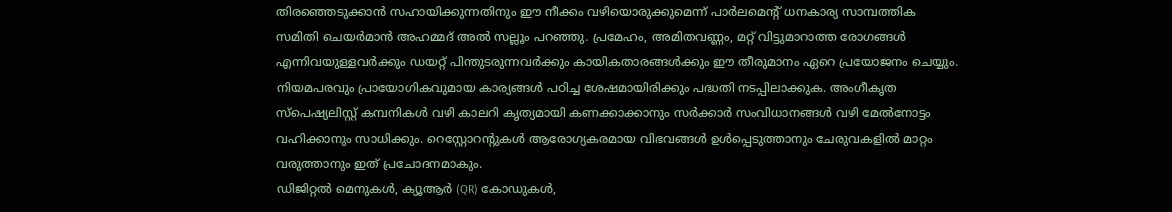തിരഞ്ഞെടുക്കാൻ സഹായിക്കുന്നതിനും ഈ നീക്കം വഴിയൊരുക്കുമെന്ന് പാർലമെന്റ് ധനകാര്യ സാമ്പത്തിക സമിതി ചെയർമാൻ അഹമ്മദ് അൽ സല്ലൂം പറഞ്ഞു. പ്രമേഹം, അമിതവണ്ണം, മറ്റ് വിട്ടുമാറാത്ത രോഗങ്ങൾ എന്നിവയുള്ളവർക്കും ഡയറ്റ് പിന്തുടരുന്നവർക്കും കായികതാരങ്ങൾക്കും ഈ തീരുമാനം ഏറെ പ്രയോജനം ചെയ്യും.
നിയമപരവും പ്രായോഗികവുമായ കാര്യങ്ങൾ പഠിച്ച ശേഷമായിരിക്കും പദ്ധതി നടപ്പിലാക്കുക. അംഗീകൃത സ്പെഷ്യലിസ്റ്റ് കമ്പനികൾ വഴി കാലറി കൃത്യമായി കണക്കാക്കാനും സർക്കാർ സംവിധാനങ്ങൾ വഴി മേൽനോട്ടം വഹിക്കാനും സാധിക്കും. റെസ്റ്റോറന്റുകൾ ആരോഗ്യകരമായ വിഭവങ്ങൾ ഉൾപ്പെടുത്താനും ചേരുവകളിൽ മാറ്റം വരുത്താനും ഇത് പ്രചോദനമാകും.
ഡിജിറ്റൽ മെനുകൾ, ക്യൂആർ (QR) കോഡുകൾ,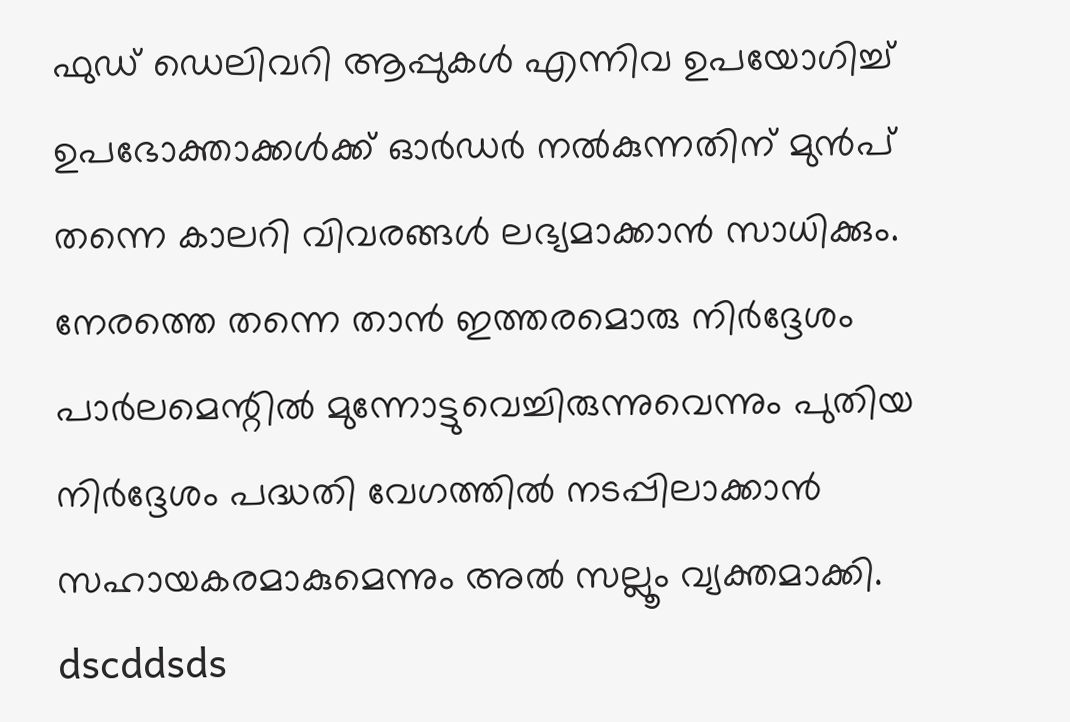ഫുഡ് ഡെലിവറി ആപ്പുകൾ എന്നിവ ഉപയോഗിച്ച് ഉപഭോക്താക്കൾക്ക് ഓർഡർ നൽകുന്നതിന് മുൻപ് തന്നെ കാലറി വിവരങ്ങൾ ലഭ്യമാക്കാൻ സാധിക്കും. നേരത്തെ തന്നെ താൻ ഇത്തരമൊരു നിർദ്ദേശം പാർലമെന്റിൽ മുന്നോട്ടുവെച്ചിരുന്നുവെന്നും പുതിയ നിർദ്ദേശം പദ്ധതി വേഗത്തിൽ നടപ്പിലാക്കാൻ സഹായകരമാകുമെന്നും അൽ സല്ലൂം വ്യക്തമാക്കി.
dscddsds